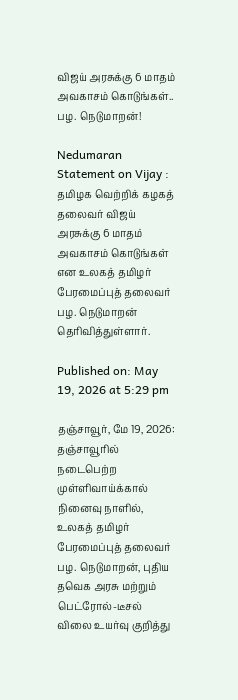விஜய் அரசுக்கு 6 மாதம் அவகாசம் கொடுங்கள்.. பழ. நெடுமாறன்!

Nedumaran Statement on Vijay : தமிழக வெற்றிக் கழகத் தலைவர் விஜய் அரசுக்கு 6 மாதம் அவகாசம் கொடுங்கள் என உலகத் தமிழர் பேரமைப்புத் தலைவர் பழ. நெடுமாறன் தெரிவித்துள்ளார்.

Published on: May 19, 2026 at 5:29 pm

தஞ்சாவூர், மே 19, 2026: தஞ்சாவூரில் நடைபெற்ற முள்ளிவாய்க்கால் நினைவு நாளில், உலகத் தமிழர் பேரமைப்புத் தலைவர் பழ. நெடுமாறன், புதிய தவெக அரசு மற்றும் பெட்ரோல்-டீசல் விலை உயர்வு குறித்து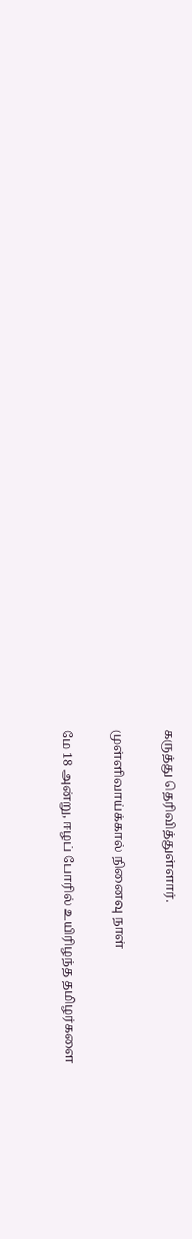கருத்து தெரிவித்துள்ளார்.

முள்ளிவாய்க்கால் நினைவு நாள்

மே 18 அன்று, ஈழப் போரில் உயிரிழந்த தமிழர்களை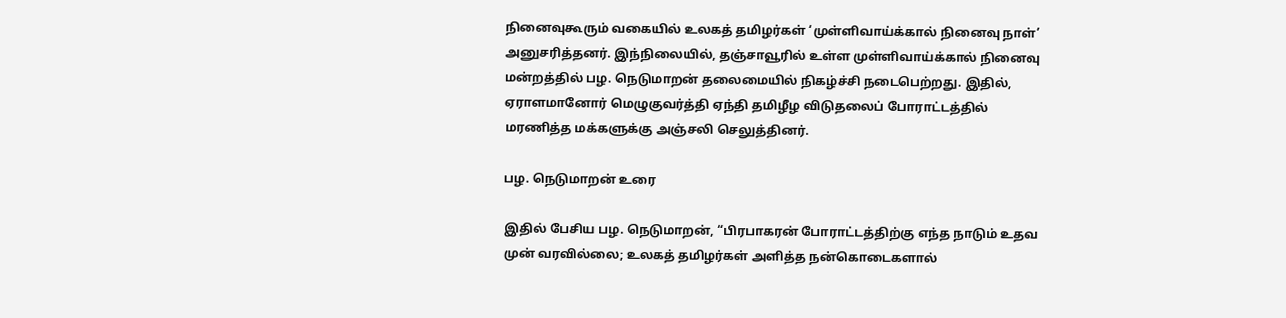நினைவுகூரும் வகையில் உலகத் தமிழர்கள் ‘முள்ளிவாய்க்கால் நினைவு நாள்’ அனுசரித்தனர். இந்நிலையில், தஞ்சாவூரில் உள்ள முள்ளிவாய்க்கால் நினைவு மன்றத்தில் பழ. நெடுமாறன் தலைமையில் நிகழ்ச்சி நடைபெற்றது. இதில், ஏராளமானோர் மெழுகுவர்த்தி ஏந்தி தமிழீழ விடுதலைப் போராட்டத்தில் மரணித்த மக்களுக்கு அஞ்சலி செலுத்தினர்.

பழ. நெடுமாறன் உரை

இதில் பேசிய பழ. நெடுமாறன், “பிரபாகரன் போராட்டத்திற்கு எந்த நாடும் உதவ முன் வரவில்லை; உலகத் தமிழர்கள் அளித்த நன்கொடைகளால்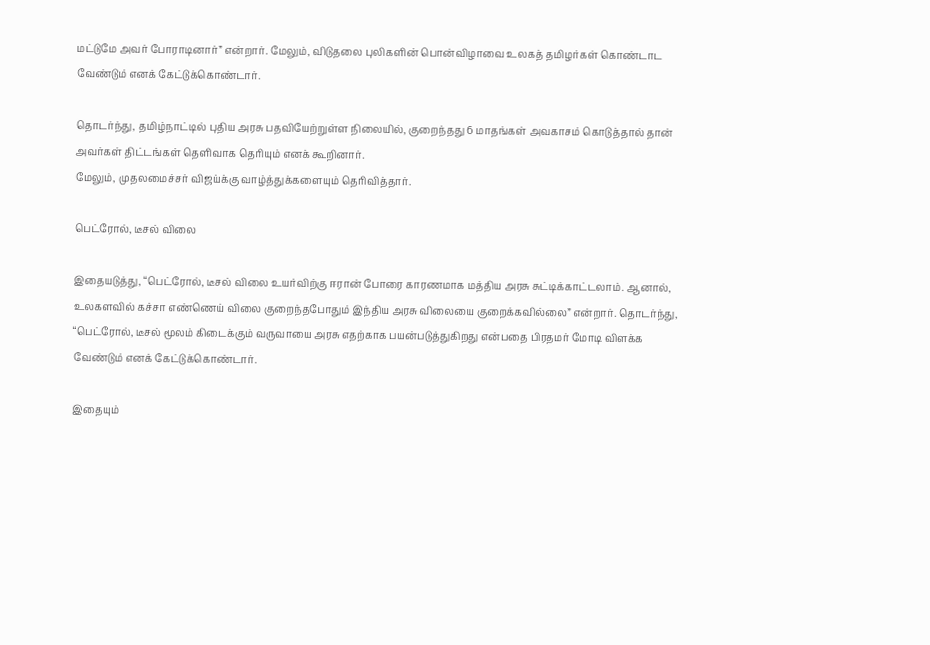மட்டுமே அவர் போராடினார்” என்றார். மேலும், விடுதலை புலிகளின் பொன்விழாவை உலகத் தமிழர்கள் கொண்டாட வேண்டும் எனக் கேட்டுக்கொண்டார்.

தொடர்ந்து, தமிழ்நாட்டில் புதிய அரசு பதவியேற்றுள்ள நிலையில், குறைந்தது 6 மாதங்கள் அவகாசம் கொடுத்தால் தான் அவர்கள் திட்டங்கள் தெளிவாக தெரியும் எனக் கூறினார்.
மேலும், முதலமைச்சர் விஜய்க்கு வாழ்த்துக்களையும் தெரிவித்தார்.

பெட்ரோல், டீசல் விலை

இதையடுத்து, “பெட்ரோல், டீசல் விலை உயர்விற்கு ஈரான் போரை காரணமாக மத்திய அரசு சுட்டிக்காட்டலாம். ஆனால், உலகளவில் கச்சா எண்ணெய் விலை குறைந்தபோதும் இந்திய அரசு விலையை குறைக்கவில்லை” என்றார். தொடர்ந்து, “பெட்ரோல், டீசல் மூலம் கிடைக்கும் வருவாயை அரசு எதற்காக பயன்படுத்துகிறது என்பதை பிரதமர் மோடி விளக்க வேண்டும் எனக் கேட்டுக்கொண்டார்.

இதையும்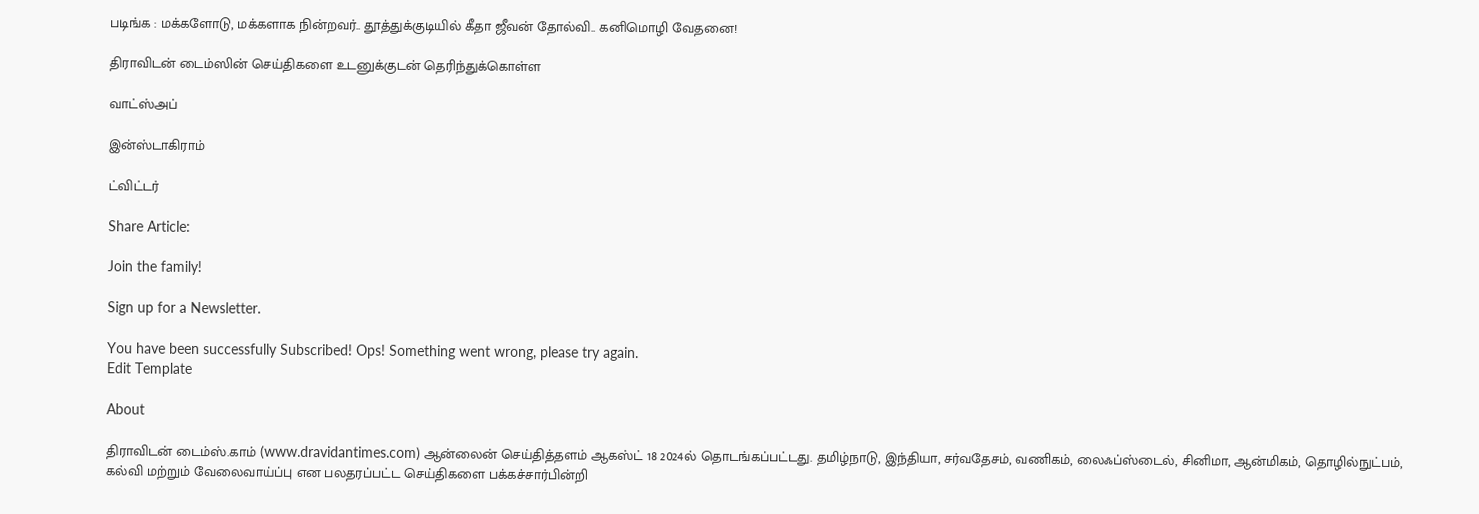படிங்க : மக்களோடு, மக்களாக நின்றவர்.. தூத்துக்குடியில் கீதா ஜீவன் தோல்வி.. கனிமொழி வேதனை!

திராவிடன் டைம்ஸின் செய்திகளை உடனுக்குடன் தெரிந்துக்கொள்ள

வாட்ஸ்அப்

இன்ஸ்டாகிராம்

ட்விட்டர்

Share Article:

Join the family!

Sign up for a Newsletter.

You have been successfully Subscribed! Ops! Something went wrong, please try again.
Edit Template

About

திராவிடன் டைம்ஸ்.காம் (www.dravidantimes.com) ஆன்லைன் செய்தித்தளம் ஆகஸ்ட் 18 2024ல் தொடங்கப்பட்டது. தமிழ்நாடு, இந்தியா, சர்வதேசம், வணிகம், லைஃப்ஸ்டைல், சினிமா, ஆன்மிகம், தொழில்நுட்பம், கல்வி மற்றும் வேலைவாய்ப்பு என பலதரப்பட்ட செய்திகளை பக்கச்சார்பின்றி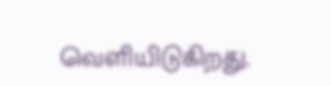வெளியிடுகிறது.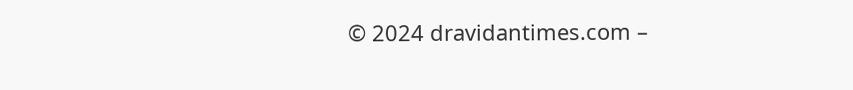© 2024 dravidantimes.com –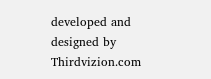developed and designed by Thirdvizion.com